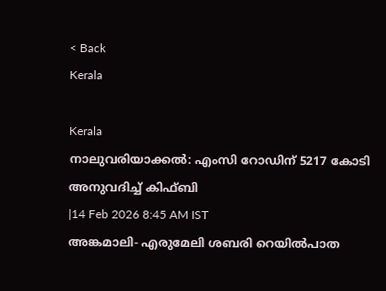< Back
Kerala

Kerala
നാലുവരിയാക്കൽ: എംസി റോഡിന് 5217 കോടി അനുവദിച്ച് കിഫ്ബി
|14 Feb 2026 8:45 AM IST
അങ്കമാലി- എരുമേലി ശബരി റെയിൽപാത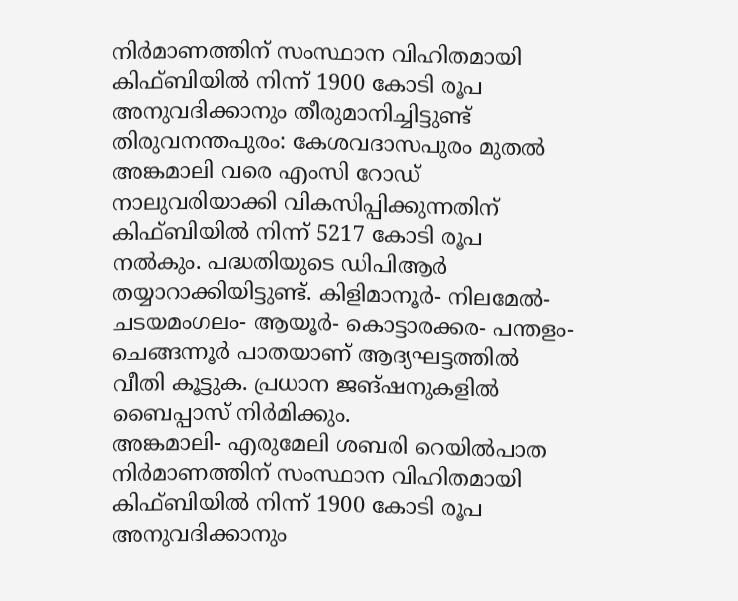നിർമാണത്തിന് സംസ്ഥാന വിഹിതമായി കിഫ്ബിയിൽ നിന്ന് 1900 കോടി രൂപ അനുവദിക്കാനും തീരുമാനിച്ചിട്ടുണ്ട്
തിരുവനന്തപുരം: കേശവദാസപുരം മുതൽ അങ്കമാലി വരെ എംസി റോഡ് നാലുവരിയാക്കി വികസിപ്പിക്കുന്നതിന് കിഫ്ബിയിൽ നിന്ന് 5217 കോടി രൂപ നൽകും. പദ്ധതിയുടെ ഡിപിആർ തയ്യാറാക്കിയിട്ടുണ്ട്. കിളിമാനൂർ- നിലമേൽ- ചടയമംഗലം- ആയൂർ- കൊട്ടാരക്കര- പന്തളം- ചെങ്ങന്നൂർ പാതയാണ് ആദ്യഘട്ടത്തിൽ വീതി കൂട്ടുക. പ്രധാന ജങ്ഷനുകളിൽ ബൈപ്പാസ് നിർമിക്കും.
അങ്കമാലി- എരുമേലി ശബരി റെയിൽപാത നിർമാണത്തിന് സംസ്ഥാന വിഹിതമായി കിഫ്ബിയിൽ നിന്ന് 1900 കോടി രൂപ അനുവദിക്കാനും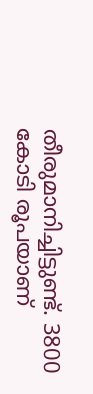തീരുമാനിച്ചിട്ടുണ്ട്. 3800 കോടി രൂപയാണ്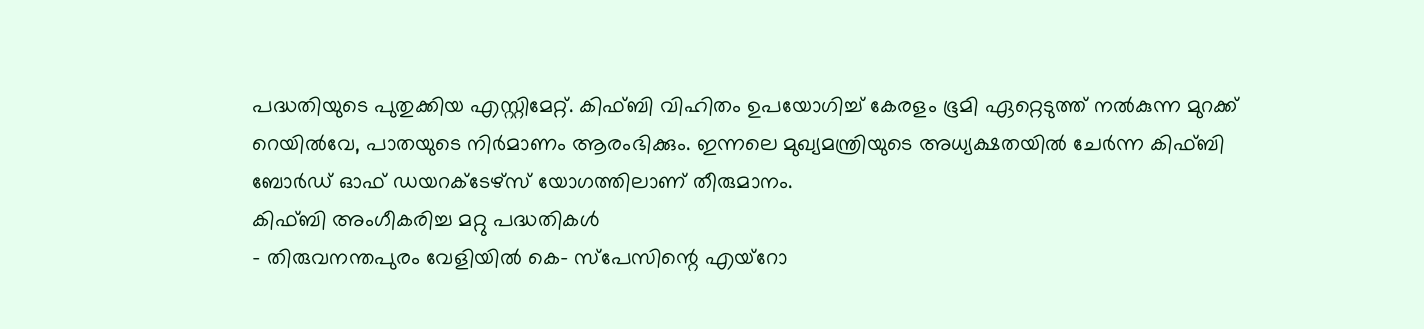പദ്ധതിയുടെ പുതുക്കിയ എസ്റ്റിമേറ്റ്. കിഫ്ബി വിഹിതം ഉപയോഗിച്ച് കേരളം ഭൂമി ഏറ്റെടുത്ത് നൽകുന്ന മുറക്ക് റെയിൽവേ, പാതയുടെ നിർമാണം ആരംഭിക്കും. ഇന്നലെ മുഖ്യമന്ത്രിയുടെ അധ്യക്ഷതയിൽ ചേർന്ന കിഫ്ബി ബോർഡ് ഓഫ് ഡയറക്ടേഴ്സ് യോഗത്തിലാണ് തീരുമാനം.
കിഫ്ബി അംഗീകരിച്ച മറ്റു പദ്ധതികൾ
- തിരുവനന്തപുരം വേളിയിൽ കെ- സ്പേസിന്റെ എയ്റോ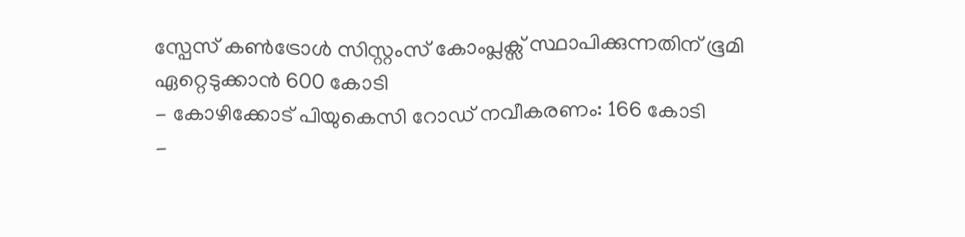സ്പേസ് കൺട്രോൾ സിസ്റ്റംസ് കോംപ്ലക്സ് സ്ഥാപിക്കുന്നതിന് ഭൂമി ഏറ്റെടുക്കാൻ 600 കോടി
- കോഴിക്കോട് പിയുകെസി റോഡ് നവീകരണം: 166 കോടി
-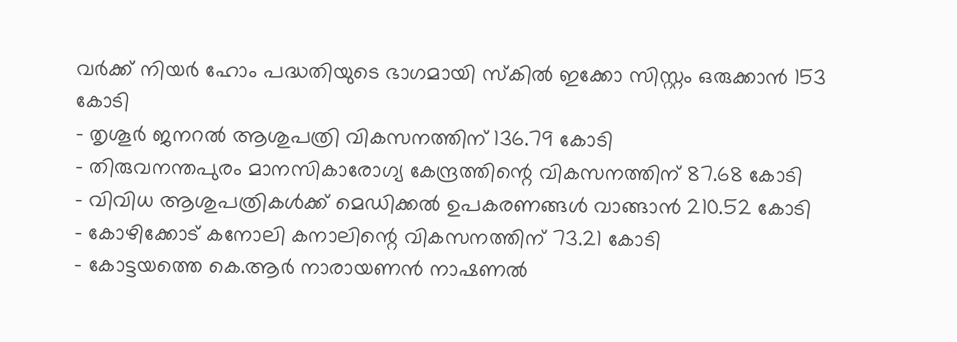വർക്ക് നിയർ ഹോം പദ്ധതിയുടെ ഭാഗമായി സ്കിൽ ഇക്കോ സിസ്റ്റം ഒരുക്കാൻ 153 കോടി
- തൃശൂർ ജനറൽ ആശുപത്രി വികസനത്തിന് 136.79 കോടി
- തിരുവനന്തപുരം മാനസികാരോഗ്യ കേന്ദ്രത്തിന്റെ വികസനത്തിന് 87.68 കോടി
- വിവിധ ആശുപത്രികൾക്ക് മെഡിക്കൽ ഉപകരണങ്ങൾ വാങ്ങാൻ 210.52 കോടി
- കോഴിക്കോട് കനോലി കനാലിന്റെ വികസനത്തിന് 73.21 കോടി
- കോട്ടയത്തെ കെ.ആർ നാരായണൻ നാഷണൽ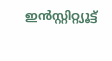ഇൻസ്റ്റിറ്റ്യൂട്ട്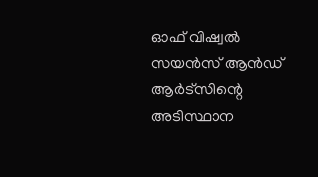ഓഫ് വിഷ്വൽ സയൻസ് ആൻഡ് ആർട്സിന്റെ അടിസ്ഥാന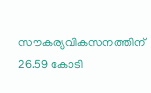സൗകര്യവികസനത്തിന് 26.59 കോടി